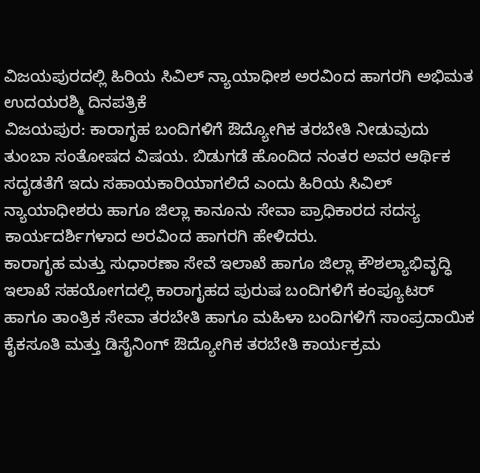ವಿಜಯಪುರದಲ್ಲಿ ಹಿರಿಯ ಸಿವಿಲ್ ನ್ಯಾಯಾಧೀಶ ಅರವಿಂದ ಹಾಗರಗಿ ಅಭಿಮತ
ಉದಯರಶ್ಮಿ ದಿನಪತ್ರಿಕೆ
ವಿಜಯಪುರ: ಕಾರಾಗೃಹ ಬಂದಿಗಳಿಗೆ ಔದ್ಯೋಗಿಕ ತರಬೇತಿ ನೀಡುವುದು ತುಂಬಾ ಸಂತೋಷದ ವಿಷಯ. ಬಿಡುಗಡೆ ಹೊಂದಿದ ನಂತರ ಅವರ ಆರ್ಥಿಕ ಸದೃಡತೆಗೆ ಇದು ಸಹಾಯಕಾರಿಯಾಗಲಿದೆ ಎಂದು ಹಿರಿಯ ಸಿವಿಲ್ ನ್ಯಾಯಾಧೀಶರು ಹಾಗೂ ಜಿಲ್ಲಾ ಕಾನೂನು ಸೇವಾ ಪ್ರಾಧಿಕಾರದ ಸದಸ್ಯ ಕಾರ್ಯದರ್ಶಿಗಳಾದ ಅರವಿಂದ ಹಾಗರಗಿ ಹೇಳಿದರು.
ಕಾರಾಗೃಹ ಮತ್ತು ಸುಧಾರಣಾ ಸೇವೆ ಇಲಾಖೆ ಹಾಗೂ ಜಿಲ್ಲಾ ಕೌಶಲ್ಯಾಭಿವೃದ್ಧಿ ಇಲಾಖೆ ಸಹಯೋಗದಲ್ಲಿ ಕಾರಾಗೃಹದ ಪುರುಷ ಬಂದಿಗಳಿಗೆ ಕಂಪ್ಯೂಟರ್ ಹಾಗೂ ತಾಂತ್ರಿಕ ಸೇವಾ ತರಬೇತಿ ಹಾಗೂ ಮಹಿಳಾ ಬಂದಿಗಳಿಗೆ ಸಾಂಪ್ರದಾಯಿಕ ಕೈಕಸೂತಿ ಮತ್ತು ಡಿಸೈನಿಂಗ್ ಔದ್ಯೋಗಿಕ ತರಬೇತಿ ಕಾರ್ಯಕ್ರಮ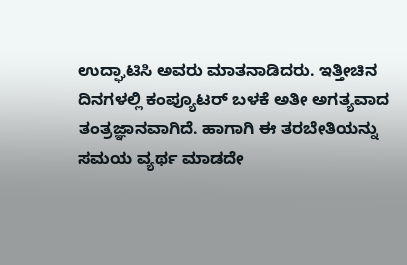ಉದ್ಘಾಟಿಸಿ ಅವರು ಮಾತನಾಡಿದರು. ಇತ್ತೀಚಿನ ದಿನಗಳಲ್ಲಿ ಕಂಪ್ಯೂಟರ್ ಬಳಕೆ ಅತೀ ಅಗತ್ಯವಾದ ತಂತ್ರಜ್ಞಾನವಾಗಿದೆ. ಹಾಗಾಗಿ ಈ ತರಬೇತಿಯನ್ನು ಸಮಯ ವ್ಯರ್ಥ ಮಾಡದೇ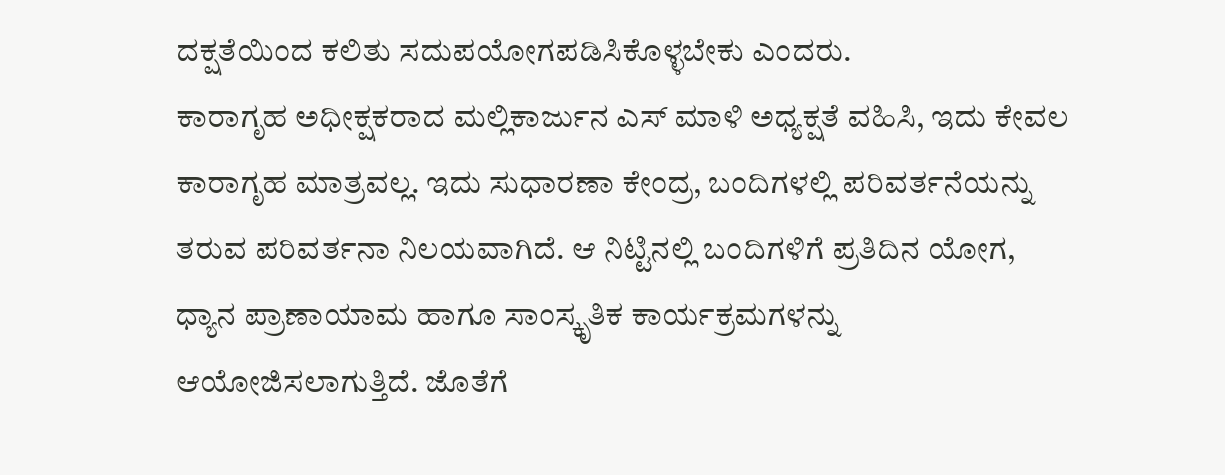ದಕ್ಷತೆಯಿಂದ ಕಲಿತು ಸದುಪಯೋಗಪಡಿಸಿಕೊಳ್ಳಬೇಕು ಎಂದರು.
ಕಾರಾಗೃಹ ಅಧೀಕ್ಷಕರಾದ ಮಲ್ಲಿಕಾರ್ಜುನ ಎಸ್ ಮಾಳಿ ಅಧ್ಯಕ್ಷತೆ ವಹಿಸಿ, ಇದು ಕೇವಲ ಕಾರಾಗೃಹ ಮಾತ್ರವಲ್ಲ. ಇದು ಸುಧಾರಣಾ ಕೇಂದ್ರ, ಬಂದಿಗಳಲ್ಲಿ ಪರಿವರ್ತನೆಯನ್ನು ತರುವ ಪರಿವರ್ತನಾ ನಿಲಯವಾಗಿದೆ. ಆ ನಿಟ್ಟಿನಲ್ಲಿ ಬಂದಿಗಳಿಗೆ ಪ್ರತಿದಿನ ಯೋಗ, ಧ್ಯಾನ ಪ್ರಾಣಾಯಾಮ ಹಾಗೂ ಸಾಂಸ್ಕೃತಿಕ ಕಾರ್ಯಕ್ರಮಗಳನ್ನು ಆಯೋಜಿಸಲಾಗುತ್ತಿದೆ. ಜೊತೆಗೆ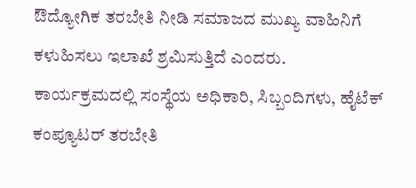ಔದ್ಯೋಗಿಕ ತರಬೇತಿ ನೀಡಿ ಸಮಾಜದ ಮುಖ್ಯ ವಾಹಿನಿಗೆ ಕಳುಹಿಸಲು ಇಲಾಖೆ ಶ್ರಮಿಸುತ್ತಿದೆ ಎಂದರು.
ಕಾರ್ಯಕ್ರಮದಲ್ಲಿ ಸಂಸ್ಥೆಯ ಅಧಿಕಾರಿ, ಸಿಬ್ಬಂದಿಗಳು, ಹೈಟೆಕ್ ಕಂಪ್ಯೂಟರ್ ತರಬೇತಿ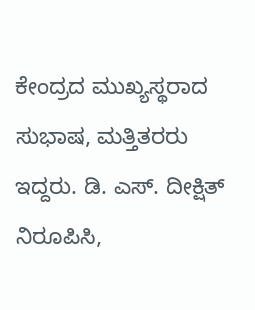ಕೇಂದ್ರದ ಮುಖ್ಯಸ್ಥರಾದ ಸುಭಾಷ, ಮತ್ತಿತರರು ಇದ್ದರು. ಡಿ. ಎಸ್. ದೀಕ್ಷಿತ್ ನಿರೂಪಿಸಿ,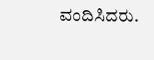ವಂದಿಸಿದರು.